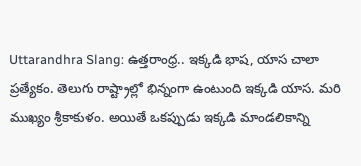Uttarandhra Slang: ఉత్తరాంధ్ర.. ఇక్కడి భాష, యాస చాలా ప్రత్యేకం. తెలుగు రాష్ట్రాల్లో భిన్నంగా ఉంటుంది ఇక్కడి యాస. మరి ముఖ్యం శ్రీకాకుళం. అయితే ఒకప్పుడు ఇక్కడి మాండలికాన్ని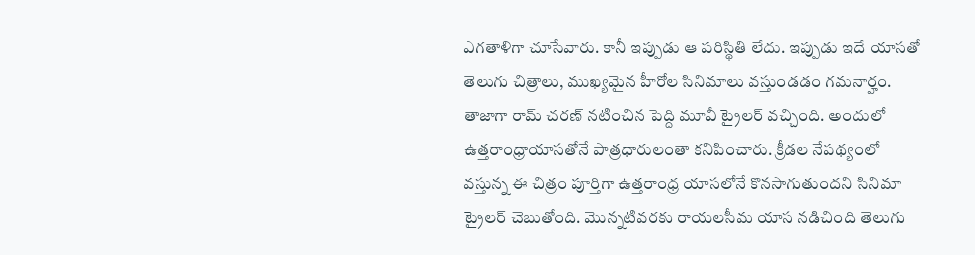ఎగతాళిగా చూసేవారు. కానీ ఇప్పుడు ఆ పరిస్థితి లేదు. ఇప్పుడు ఇదే యాసతో తెలుగు చిత్రాలు, ముఖ్యమైన హీరోల సినిమాలు వస్తుండడం గమనార్హం. తాజాగా రామ్ చరణ్ నటించిన పెద్ది మూవీ ట్రైలర్ వచ్చింది. అందులో ఉత్తరాంధ్రాయాసతోనే పాత్రధారులంతా కనిపించారు. క్రీడల నేపథ్యంలో వస్తున్న ఈ చిత్రం పూర్తిగా ఉత్తరాంధ్ర యాసలోనే కొనసాగుతుందని సినిమా ట్రైలర్ చెబుతోంది. మొన్నటివరకు రాయలసీమ యాస నడిచింది తెలుగు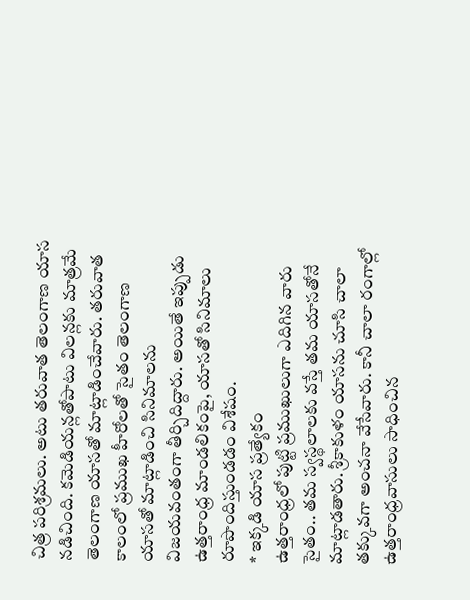చిత్ర పరిశ్రమలు. అటు తరువాత తెలంగాణ యాస నడిచింది. కమెడియన్లతోపాటు విలన్లకు మాత్రమే తెలంగాణ యాసతో మాట్లాడించేవారు. తరువాత కాలంలో ప్రముఖ హీరోలతో సైతం తెలంగాణ యాసతో మాట్లాడించి సినిమాలను విజయవంతంగా తీర్చిదిద్దారు. అయితే ఇప్పుడు ఉత్తరాంధ్ర మాండలికంపై, యాసతో సినిమాలు రూపొందిస్తుండడం విశేషం.
* ఇక్కడి యాస ప్రత్యేకం
ఉత్తరాంధ్రలో పుట్టి ప్రముఖులుగా ఎదిగిన వారు సైతం.. తమ స్వస్థలాలకు వస్తే తమ యాసతోనే మాట్లాడతారు. శ్రీకాకుళం యాసను చూసి చాలా తక్కువగా అంచనా వేసేవారు. కానీ చాలా రంగాల్లో ఉత్తరాంధ్రవాసులు సాధించిన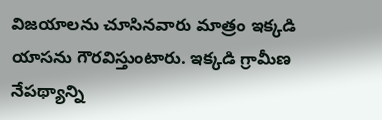విజయాలను చూసినవారు మాత్రం ఇక్కడి యాసను గౌరవిస్తుంటారు. ఇక్కడి గ్రామీణ నేపథ్యాన్ని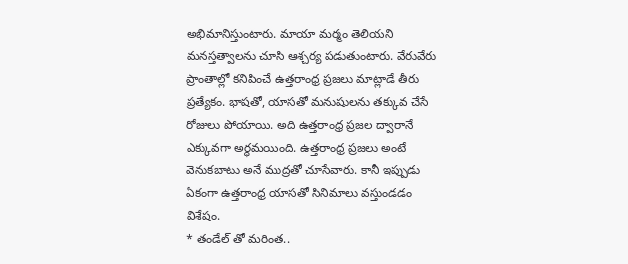అభిమానిస్తుంటారు. మాయా మర్మం తెలియని మనస్తత్వాలను చూసి ఆశ్చర్య పడుతుంటారు. వేరువేరు ప్రాంతాల్లో కనిపించే ఉత్తరాంధ్ర ప్రజలు మాట్లాడే తీరు ప్రత్యేకం. భాషతో, యాసతో మనుషులను తక్కువ చేసే రోజులు పోయాయి. అది ఉత్తరాంధ్ర ప్రజల ద్వారానే ఎక్కువగా అర్థమయింది. ఉత్తరాంధ్ర ప్రజలు అంటే వెనుకబాటు అనే ముద్రతో చూసేవారు. కానీ ఇప్పుడు ఏకంగా ఉత్తరాంధ్ర యాసతో సినిమాలు వస్తుండడం విశేషం.
* తండేల్ తో మరింత..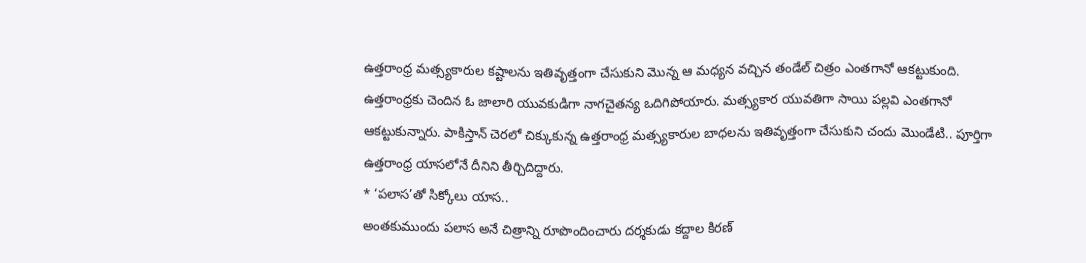ఉత్తరాంధ్ర మత్స్యకారుల కష్టాలను ఇతివృత్తంగా చేసుకుని మొన్న ఆ మధ్యన వచ్చిన తండేల్ చిత్రం ఎంతగానో ఆకట్టుకుంది. ఉత్తరాంధ్రకు చెందిన ఓ జాలారి యువకుడిగా నాగచైతన్య ఒదిగిపోయారు. మత్స్యకార యువతిగా సాయి పల్లవి ఎంతగానో ఆకట్టుకున్నారు. పాకిస్తాన్ చెరలో చిక్కుకున్న ఉత్తరాంధ్ర మత్స్యకారుల బాధలను ఇతివృత్తంగా చేసుకుని చందు మొండేటి.. పూర్తిగా ఉత్తరాంధ్ర యాసలోనే దీనిని తీర్చిదిద్దారు.
* ‘పలాస’తో సిక్కోలు యాస..
అంతకుముందు పలాస అనే చిత్రాన్ని రూపొందించారు దర్శకుడు కద్దాల కిరణ్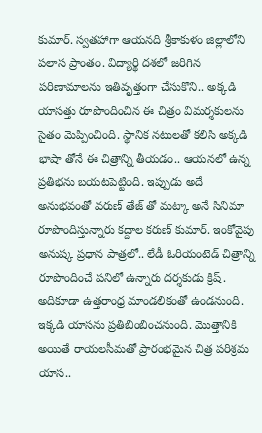కుమార్. స్వతహాగా ఆయనది శ్రీకాకుళం జిల్లాలోని పలాస ప్రాంతం. విద్యార్థి దశలో జరిగిన పరిణామాలను ఇతివృత్తంగా చేసుకొని.. అక్కడి యాసత్తు రూపొందించిన ఈ చిత్రం విమర్శకులను సైతం మెప్పించింది. స్థానిక నటులతో కలిసి అక్కడి భాషా తోనే ఈ చిత్రాన్ని తీయడం.. ఆయనలో ఉన్న ప్రతిభను బయటపెట్టింది. ఇప్పుడు అదే అనుభవంతో వరుణ్ తేజ్ తో మట్కా అనే సినిమా రూపొందిస్తున్నారు కద్దాల కరుణ్ కుమార్. ఇంకోవైపు అనుష్క ప్రధాన పాత్రలో.. లేడీ ఓరియంటెడ్ చిత్రాన్ని రూపొందించే పనిలో ఉన్నారు దర్శకుడు క్రిష్. అదికూడా ఉత్తరాంధ్ర మాండలికంతో ఉండనుంది. ఇక్కడి యాసను ప్రతిబింబించనుంది. మొత్తానికి అయితే రాయలసీమతో ప్రారంభమైన చిత్ర పరిశ్రమ యాస..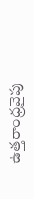ఉత్తరాంధ్రవైపు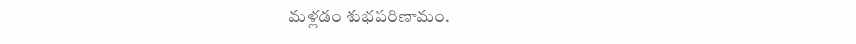మళ్లడం శుభపరిణామం.